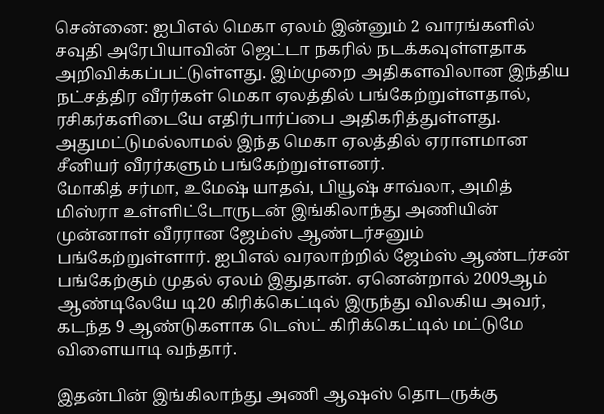சென்னை: ஐபிஎல் மெகா ஏலம் இன்னும் 2 வாரங்களில் சவுதி அரேபியாவின் ஜெட்டா நகரில் நடக்கவுள்ளதாக அறிவிக்கப்பட்டுள்ளது. இம்முறை அதிகளவிலான இந்திய நட்சத்திர வீரர்கள் மெகா ஏலத்தில் பங்கேற்றுள்ளதால், ரசிகர்களிடையே எதிர்பார்ப்பை அதிகரித்துள்ளது. அதுமட்டுமல்லாமல் இந்த மெகா ஏலத்தில் ஏராளமான சீனியர் வீரர்களும் பங்கேற்றுள்ளனர்.
மோகித் சர்மா, உமேஷ் யாதவ், பியூஷ் சாவ்லா, அமித் மிஸ்ரா உள்ளிட்டோருடன் இங்கிலாந்து அணியின் முன்னாள் வீரரான ஜேம்ஸ் ஆண்டர்சனும் பங்கேற்றுள்ளார். ஐபிஎல் வரலாற்றில் ஜேம்ஸ் ஆண்டர்சன் பங்கேற்கும் முதல் ஏலம் இதுதான். ஏனென்றால் 2009ஆம் ஆண்டிலேயே டி20 கிரிக்கெட்டில் இருந்து விலகிய அவர், கடந்த 9 ஆண்டுகளாக டெஸ்ட் கிரிக்கெட்டில் மட்டுமே விளையாடி வந்தார்.

இதன்பின் இங்கிலாந்து அணி ஆஷஸ் தொடருக்கு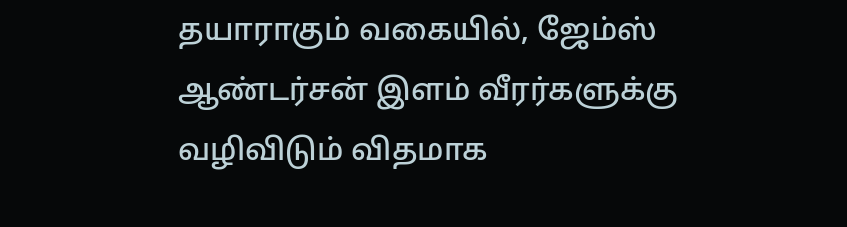தயாராகும் வகையில், ஜேம்ஸ் ஆண்டர்சன் இளம் வீரர்களுக்கு வழிவிடும் விதமாக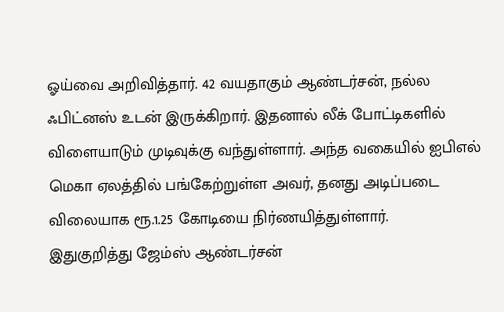ஓய்வை அறிவித்தார். 42 வயதாகும் ஆண்டர்சன், நல்ல ஃபிட்னஸ் உடன் இருக்கிறார். இதனால் லீக் போட்டிகளில் விளையாடும் முடிவுக்கு வந்துள்ளார். அந்த வகையில் ஐபிஎல் மெகா ஏலத்தில் பங்கேற்றுள்ள அவர், தனது அடிப்படை விலையாக ரூ.1.25 கோடியை நிர்ணயித்துள்ளார்.
இதுகுறித்து ஜேம்ஸ் ஆண்டர்சன்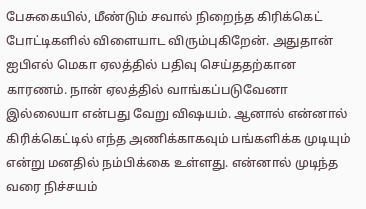பேசுகையில், மீண்டும் சவால் நிறைந்த கிரிக்கெட் போட்டிகளில் விளையாட விரும்புகிறேன். அதுதான் ஐபிஎல் மெகா ஏலத்தில் பதிவு செய்ததற்கான காரணம். நான் ஏலத்தில் வாங்கப்படுவேனா இல்லையா என்பது வேறு விஷயம். ஆனால் என்னால் கிரிக்கெட்டில் எந்த அணிக்காகவும் பங்களிக்க முடியும் என்று மனதில் நம்பிக்கை உள்ளது. என்னால் முடிந்த வரை நிச்சயம்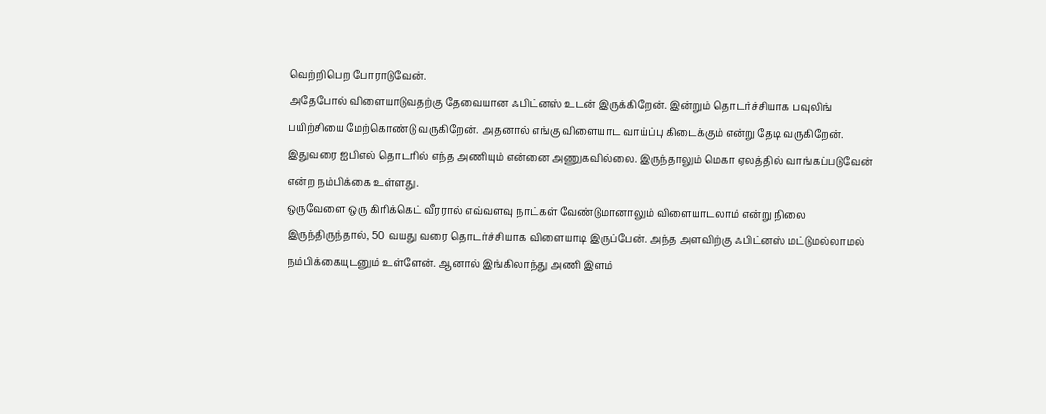வெற்றிபெற போராடுவேன்.
அதேபோல் விளையாடுவதற்கு தேவையான ஃபிட்னஸ் உடன் இருக்கிறேன். இன்றும் தொடர்ச்சியாக பவுலிங் பயிற்சியை மேற்கொண்டு வருகிறேன். அதனால் எங்கு விளையாட வாய்ப்பு கிடைக்கும் என்று தேடி வருகிறேன். இதுவரை ஐபிஎல் தொடரில் எந்த அணியும் என்னை அணுகவில்லை. இருந்தாலும் மெகா ஏலத்தில் வாங்கப்படுவேன் என்ற நம்பிக்கை உள்ளது.
ஒருவேளை ஒரு கிரிக்கெட் வீரரால் எவ்வளவு நாட்கள் வேண்டுமானாலும் விளையாடலாம் என்று நிலை இருந்திருந்தால், 50 வயது வரை தொடர்ச்சியாக விளையாடி இருப்பேன். அந்த அளவிற்கு ஃபிட்னஸ் மட்டுமல்லாமல் நம்பிக்கையுடனும் உள்ளேன். ஆனால் இங்கிலாந்து அணி இளம்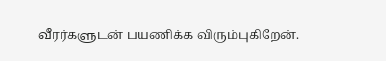வீரர்களுடன் பயணிக்க விரும்புகிறேன்.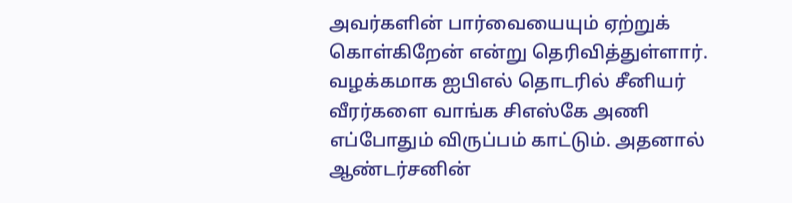அவர்களின் பார்வையையும் ஏற்றுக் கொள்கிறேன் என்று தெரிவித்துள்ளார்.
வழக்கமாக ஐபிஎல் தொடரில் சீனியர் வீரர்களை வாங்க சிஎஸ்கே அணி எப்போதும் விருப்பம் காட்டும். அதனால் ஆண்டர்சனின்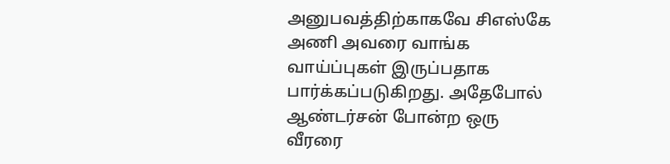அனுபவத்திற்காகவே சிஎஸ்கே அணி அவரை வாங்க வாய்ப்புகள் இருப்பதாக பார்க்கப்படுகிறது. அதேபோல் ஆண்டர்சன் போன்ற ஒரு வீரரை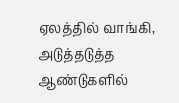ஏலத்தில் வாங்கி, அடுத்தடுத்த ஆண்டுகளில்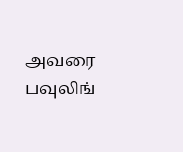அவரை பவுலிங்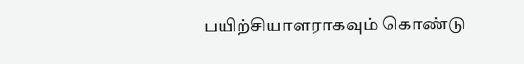பயிற்சியாளராகவும் கொண்டு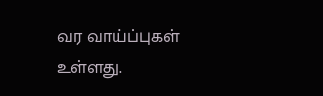வர வாய்ப்புகள் உள்ளது.